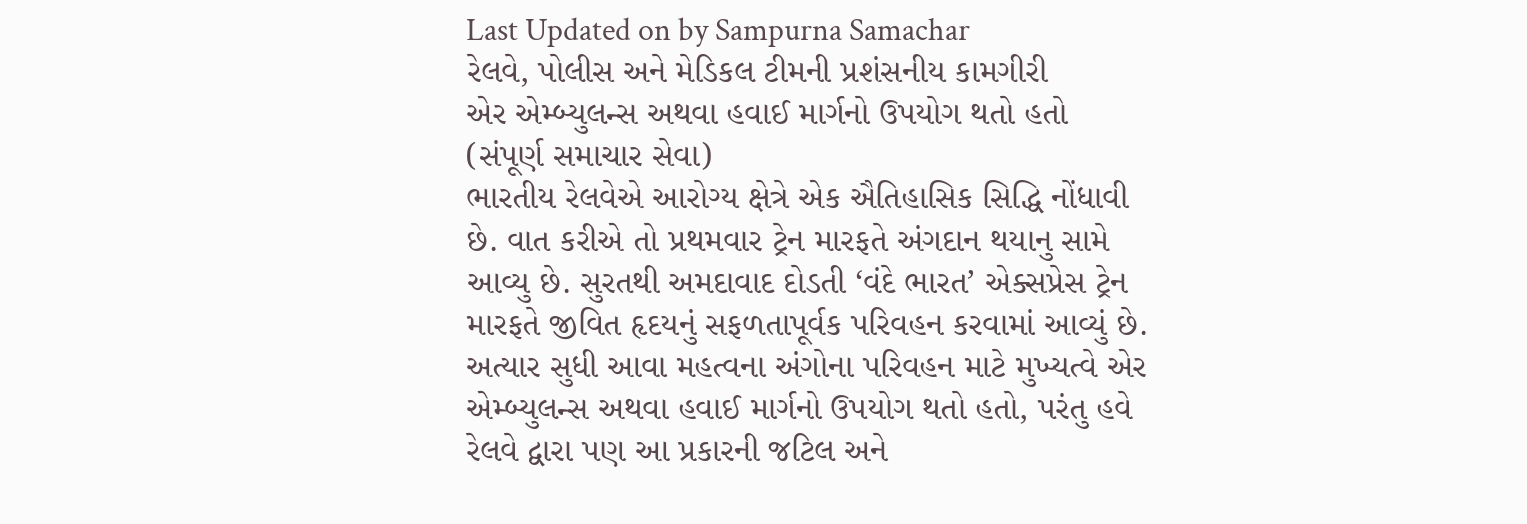Last Updated on by Sampurna Samachar
રેલવે, પોલીસ અને મેડિકલ ટીમની પ્રશંસનીય કામગીરી
એર એમ્બ્યુલન્સ અથવા હવાઈ માર્ગનો ઉપયોગ થતો હતો
(સંપૂર્ણ સમાચાર સેવા)
ભારતીય રેલવેએ આરોગ્ય ક્ષેત્રે એક ઐતિહાસિક સિદ્ધિ નોંધાવી છે. વાત કરીએ તો પ્રથમવાર ટ્રેન મારફતે અંગદાન થયાનુ સામે આવ્યુ છે. સુરતથી અમદાવાદ દોડતી ‘વંદે ભારત’ એક્સપ્રેસ ટ્રેન મારફતે જીવિત હૃદયનું સફળતાપૂર્વક પરિવહન કરવામાં આવ્યું છે. અત્યાર સુધી આવા મહત્વના અંગોના પરિવહન માટે મુખ્યત્વે એર એમ્બ્યુલન્સ અથવા હવાઈ માર્ગનો ઉપયોગ થતો હતો, પરંતુ હવે રેલવે દ્વારા પણ આ પ્રકારની જટિલ અને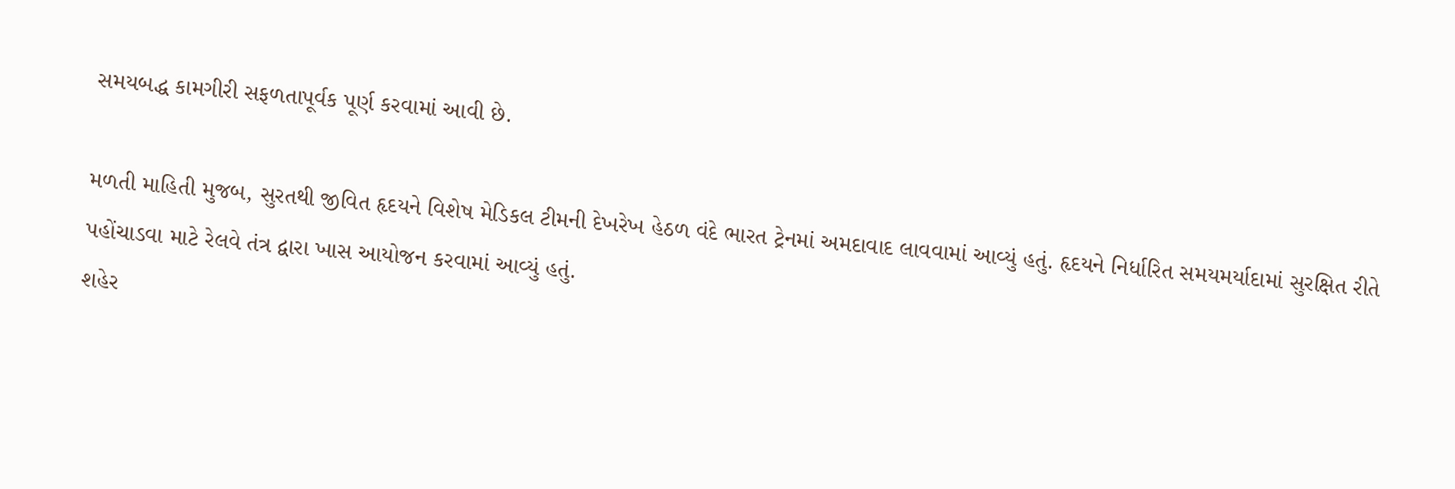સમયબદ્ધ કામગીરી સફળતાપૂર્વક પૂર્ણ કરવામાં આવી છે.

મળતી માહિતી મુજબ, સુરતથી જીવિત હૃદયને વિશેષ મેડિકલ ટીમની દેખરેખ હેઠળ વંદે ભારત ટ્રેનમાં અમદાવાદ લાવવામાં આવ્યું હતું. હૃદયને નિર્ધારિત સમયમર્યાદામાં સુરક્ષિત રીતે પહોંચાડવા માટે રેલવે તંત્ર દ્વારા ખાસ આયોજન કરવામાં આવ્યું હતું.
શહેર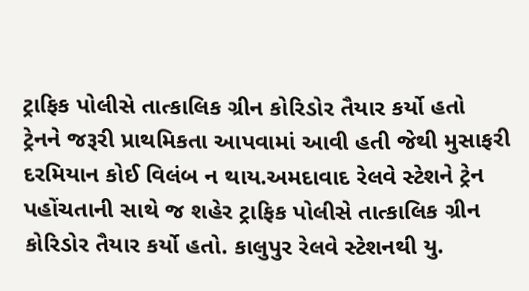ટ્રાફિક પોલીસે તાત્કાલિક ગ્રીન કોરિડોર તૈયાર કર્યો હતો
ટ્રેનને જરૂરી પ્રાથમિકતા આપવામાં આવી હતી જેથી મુસાફરી દરમિયાન કોઈ વિલંબ ન થાય.અમદાવાદ રેલવે સ્ટેશને ટ્રેન પહોંચતાની સાથે જ શહેર ટ્રાફિક પોલીસે તાત્કાલિક ગ્રીન કોરિડોર તૈયાર કર્યો હતો. કાલુપુર રેલવે સ્ટેશનથી યુ.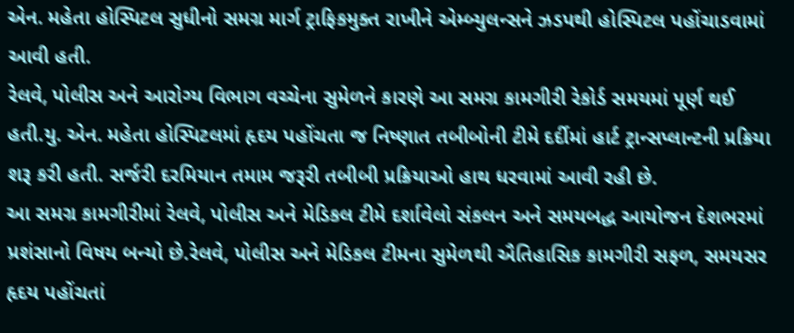એન. મહેતા હોસ્પિટલ સુધીનો સમગ્ર માર્ગ ટ્રાફિકમુક્ત રાખીને એમ્બ્યુલન્સને ઝડપથી હોસ્પિટલ પહોંચાડવામાં આવી હતી.
રેલવે, પોલીસ અને આરોગ્ય વિભાગ વચ્ચેના સુમેળને કારણે આ સમગ્ર કામગીરી રેકોર્ડ સમયમાં પૂર્ણ થઈ હતી.યુ. એન. મહેતા હોસ્પિટલમાં હૃદય પહોંચતા જ નિષ્ણાત તબીબોની ટીમે દર્દીમાં હાર્ટ ટ્રાન્સપ્લાન્ટની પ્રક્રિયા શરૂ કરી હતી. સર્જરી દરમિયાન તમામ જરૂરી તબીબી પ્રક્રિયાઓ હાથ ધરવામાં આવી રહી છે.
આ સમગ્ર કામગીરીમાં રેલવે, પોલીસ અને મેડિકલ ટીમે દર્શાવેલો સંકલન અને સમયબદ્ધ આયોજન દેશભરમાં પ્રશંસાનો વિષય બન્યો છે.રેલવે, પોલીસ અને મેડિકલ ટીમના સુમેળથી ઐતિહાસિક કામગીરી સફળ, સમયસર હૃદય પહોંચતાં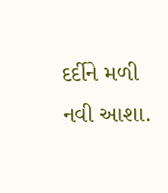દર્દીને મળી નવી આશા.